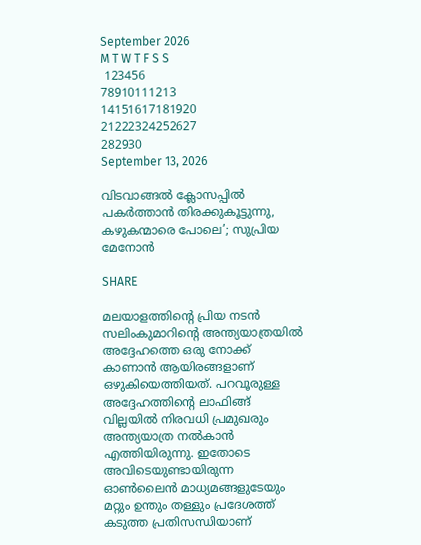September 2026
M T W T F S S
 123456
78910111213
14151617181920
21222324252627
282930
September 13, 2026

വിടവാങ്ങല്‍ ക്ലോസപ്പില്‍ പകര്‍ത്താന്‍ തിരക്കുകൂട്ടുന്നു, കഴുകന്മാരെ പോലെ’; സുപ്രിയ മേനോന്‍

SHARE

മലയാളത്തിന്റെ പ്രിയ നടന്‍ സലിംകുമാറിന്റെ അന്ത്യയാത്രയില്‍ അദ്ദേഹത്തെ ഒരു നോക്ക് കാണാന്‍ ആയിരങ്ങളാണ് ഒഴുകിയെത്തിയത്. പറവൂരുള്ള അദ്ദേഹത്തിന്റെ ലാഫിങ്ങ് വില്ലയില്‍ നിരവധി പ്രമുഖരും അന്ത്യയാത്ര നല്‍കാന്‍ എത്തിയിരുന്നു. ഇതോടെ അവിടെയുണ്ടായിരുന്ന ഓണ്‍ലൈന്‍ മാധ്യമങ്ങളുടേയും മറ്റും ഉന്തും തള്ളും പ്രദേശത്ത് കടുത്ത പ്രതിസന്ധിയാണ്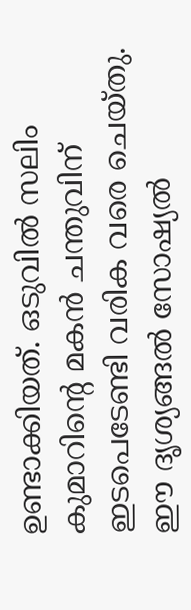ഉണ്ടാക്കിയത്. ഒടുവില്‍ സലിം കുമാറിന്റെ മകന്‍ ചന്തുവിന് ഇടപെടേണ്ടി വരിക വരെ ചെയ്തു. ഈ ദൃശ്യങ്ങല്‍ സോഷ്യല്‍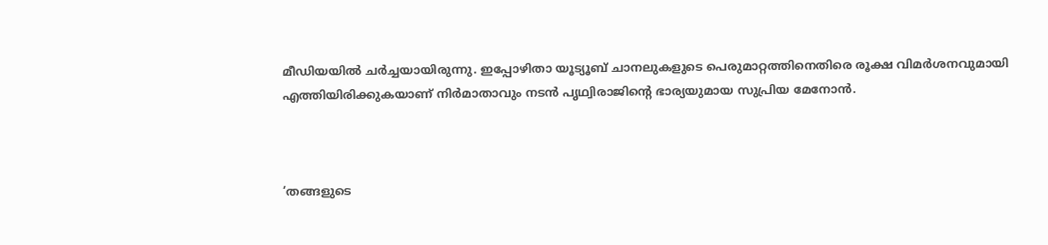മീഡിയയില്‍ ചര്‍ച്ചയായിരുന്നു. ഇപ്പോഴിതാ യൂട്യൂബ് ചാനലുകളുടെ പെരുമാറ്റത്തിനെതിരെ രൂക്ഷ വിമര്‍ശനവുമായി എത്തിയിരിക്കുകയാണ് നിര്‍മാതാവും നടന്‍ പൃഥ്വിരാജിന്റെ ഭാര്യയുമായ സുപ്രിയ മേനോന്‍.



‘തങ്ങളുടെ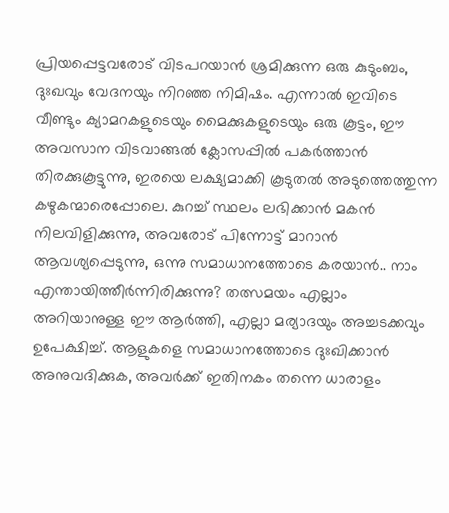പ്രിയപ്പെട്ടവരോട് വിടപറയാന്‍ ശ്രമിക്കുന്ന ഒരു കുടുംബം, ദുഃഖവും വേദനയും നിറഞ്ഞ നിമിഷം. എന്നാല്‍ ഇവിടെ വീണ്ടും ക്യാമറകളുടെയും മൈക്കുകളുടെയും ഒരു കൂട്ടം, ഈ അവസാന വിടവാങ്ങല്‍ ക്ലോസപ്പില്‍ പകര്‍ത്താന്‍ തിരക്കുകൂട്ടുന്നു, ഇരയെ ലക്ഷ്യമാക്കി കൂടുതല്‍ അടുത്തെത്തുന്ന കഴുകന്മാരെപ്പോലെ. കുറച്ച് സ്ഥലം ലഭിക്കാന്‍ മകന്‍ നിലവിളിക്കുന്നു, അവരോട് പിന്നോട്ട് മാറാന്‍ ആവശ്യപ്പെടുന്നു, ഒന്നു സമാധാനത്തോടെ കരയാന്‍.. നാം എന്തായിത്തീര്‍ന്നിരിക്കുന്നു? തത്സമയം എല്ലാം അറിയാനുള്ള ഈ ആര്‍ത്തി, എല്ലാ മര്യാദയും അച്ചടക്കവും ഉപേക്ഷിച്ച്. ആളുകളെ സമാധാനത്തോടെ ദുഃഖിക്കാന്‍ അനുവദിക്കുക, അവര്‍ക്ക് ഇതിനകം തന്നെ ധാരാളം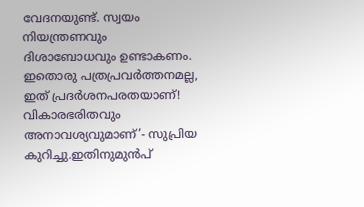വേദനയുണ്ട്. സ്വയം നിയന്ത്രണവും ദിശാബോധവും ഉണ്ടാകണം. ഇതൊരു പത്രപ്രവര്‍ത്തനമല്ല, ഇത് പ്രദര്‍ശനപരതയാണ്! വികാരഭരിതവും അനാവശ്യവുമാണ്’- സുപ്രിയ കുറിച്ചു.ഇതിനുമുന്‍പ്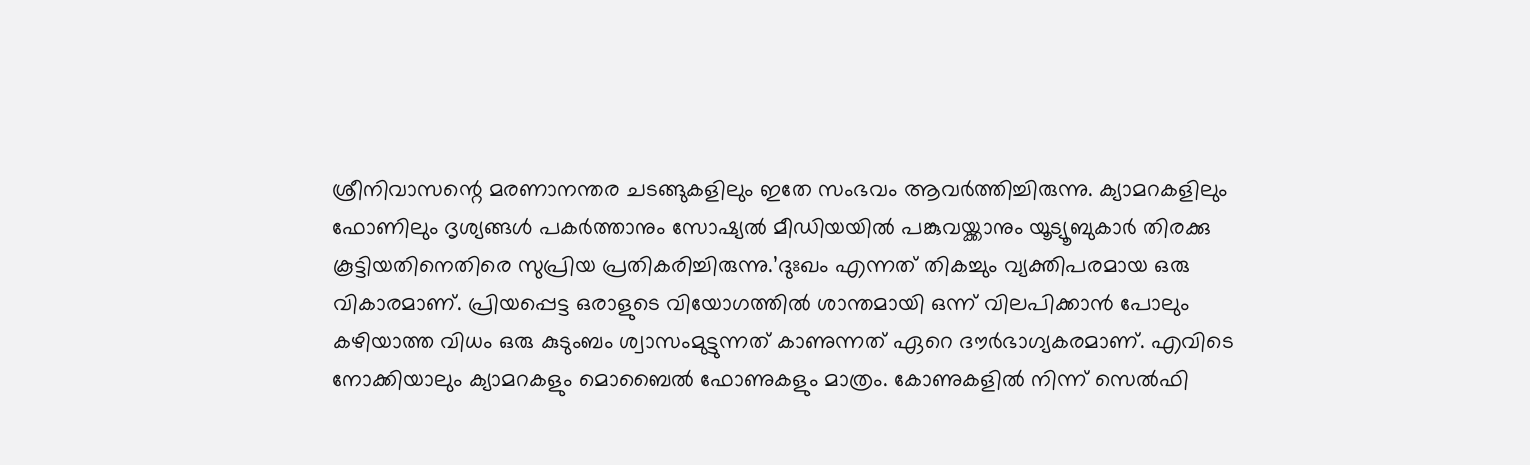ശ്രീനിവാസന്റെ മരണാനന്തര ചടങ്ങുകളിലും ഇതേ സംഭവം ആവര്‍ത്തിച്ചിരുന്നു. ക്യാമറകളിലും ഫോണിലും ദൃശ്യങ്ങള്‍ പകര്‍ത്താനും സോഷ്യല്‍ മീഡിയയില്‍ പങ്കുവയ്ക്കാനും യൂട്യൂബുകാര്‍ തിരക്കു കൂട്ടിയതിനെതിരെ സുപ്രിയ പ്രതികരിച്ചിരുന്നു.’ദുഃഖം എന്നത് തികച്ചും വ്യക്തിപരമായ ഒരു വികാരമാണ്. പ്രിയപ്പെട്ട ഒരാളുടെ വിയോഗത്തില്‍ ശാന്തമായി ഒന്ന് വിലപിക്കാന്‍ പോലും കഴിയാത്ത വിധം ഒരു കുടുംബം ശ്വാസംമുട്ടുന്നത് കാണുന്നത് ഏറെ ദൗര്‍ഭാഗ്യകരമാണ്. എവിടെ നോക്കിയാലും ക്യാമറകളും മൊബൈല്‍ ഫോണുകളും മാത്രം. കോണുകളില്‍ നിന്ന് സെല്‍ഫി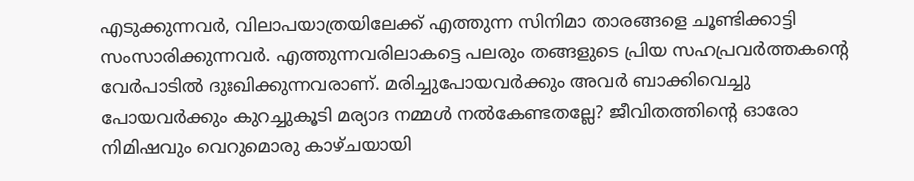എടുക്കുന്നവര്‍, വിലാപയാത്രയിലേക്ക് എത്തുന്ന സിനിമാ താരങ്ങളെ ചൂണ്ടിക്കാട്ടി സംസാരിക്കുന്നവര്‍. എത്തുന്നവരിലാകട്ടെ പലരും തങ്ങളുടെ പ്രിയ സഹപ്രവര്‍ത്തകന്റെ വേര്‍പാടില്‍ ദുഃഖിക്കുന്നവരാണ്. മരിച്ചുപോയവര്‍ക്കും അവര്‍ ബാക്കിവെച്ചു പോയവര്‍ക്കും കുറച്ചുകൂടി മര്യാദ നമ്മള്‍ നല്‍കേണ്ടതല്ലേ? ജീവിതത്തിന്റെ ഓരോ നിമിഷവും വെറുമൊരു കാഴ്ചയായി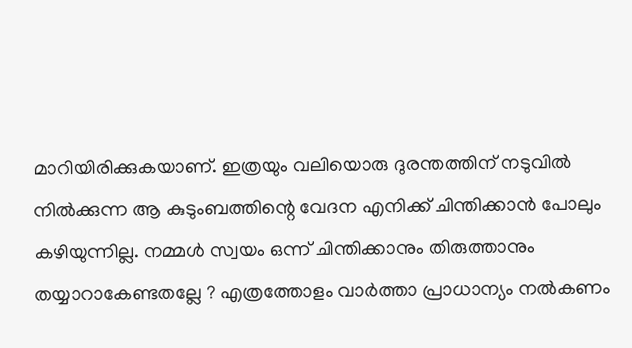മാറിയിരിക്കുകയാണ്. ഇത്രയും വലിയൊരു ദുരന്തത്തിന് നടുവില്‍ നില്‍ക്കുന്ന ആ കുടുംബത്തിന്റെ വേദന എനിക്ക് ചിന്തിക്കാന്‍ പോലും കഴിയുന്നില്ല. നമ്മള്‍ സ്വയം ഒന്ന് ചിന്തിക്കാനും തിരുത്താനും തയ്യാറാകേണ്ടതല്ലേ ? എത്രത്തോളം വാര്‍ത്താ പ്രാധാന്യം നല്‍കണം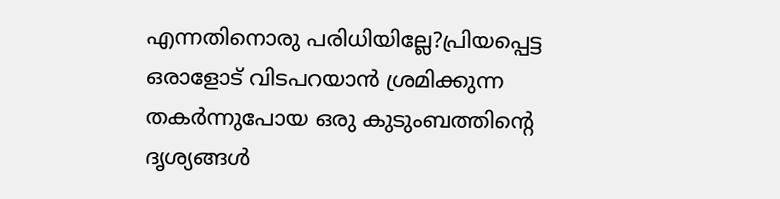എന്നതിനൊരു പരിധിയില്ലേ?പ്രിയപ്പെട്ട ഒരാളോട് വിടപറയാന്‍ ശ്രമിക്കുന്ന തകര്‍ന്നുപോയ ഒരു കുടുംബത്തിന്റെ ദൃശ്യങ്ങള്‍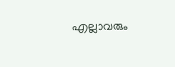എല്ലാവരും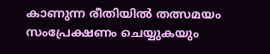കാണുന്ന രീതിയില്‍ തത്സമയം സംപ്രേക്ഷണം ചെയ്യുകയും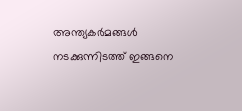അന്ത്യകര്‍മങ്ങള്‍ നടക്കുന്നിടത്ത് ഇങ്ങനെ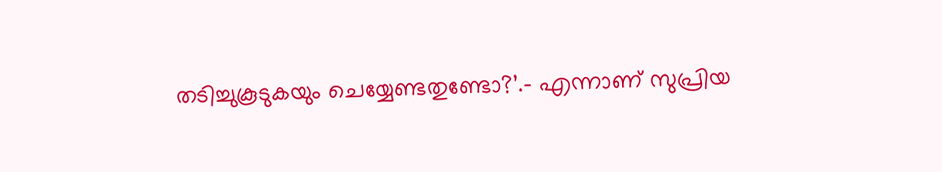തടിച്ചുകൂടുകയും ചെയ്യേണ്ടതുണ്ടോ?’.- എന്നാണ് സുപ്രിയ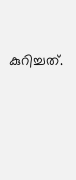കുറിച്ചത്.